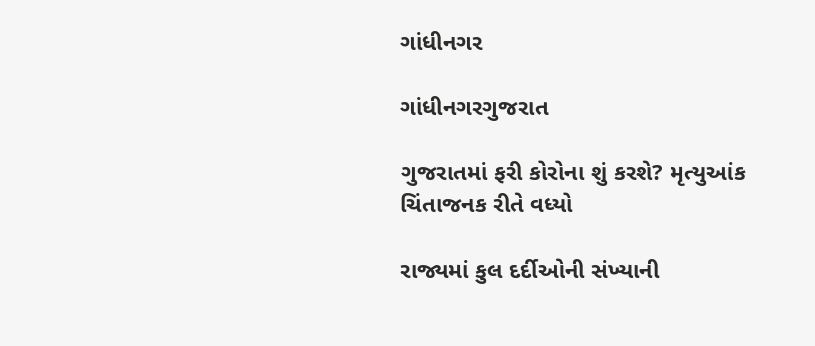ગાંધીનગર

ગાંધીનગરગુજરાત

ગુજરાતમાં ફરી કોરોના શું કરશે? મૃત્યુઆંક ચિંતાજનક રીતે વધ્યો

રાજ્યમાં કુલ દર્દીઓની સંખ્યાની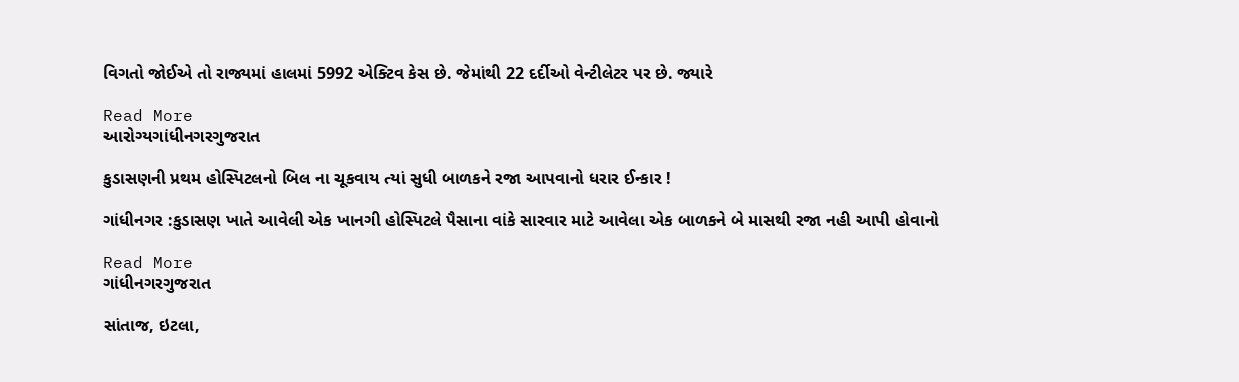વિગતો જોઈએ તો રાજ્યમાં હાલમાં 5992 એક્ટિવ કેસ છે. જેમાંથી 22 દર્દીઓ વેન્ટીલેટર પર છે. જ્યારે

Read More
આરોગ્યગાંધીનગરગુજરાત

કુડાસણની પ્રથમ હોસ્પિટલનો બિલ ના ચૂકવાય ત્યાં સુધી બાળકને રજા આપવાનો ધરાર ઈન્કાર !

ગાંધીનગર :કુડાસણ ખાતે આવેલી એક ખાનગી હોસ્પિટલે પૈસાના વાંકે સારવાર માટે આવેલા એક બાળકને બે માસથી રજા નહી આપી હોવાનો

Read More
ગાંધીનગરગુજરાત

સાંતાજ, ઇટલા,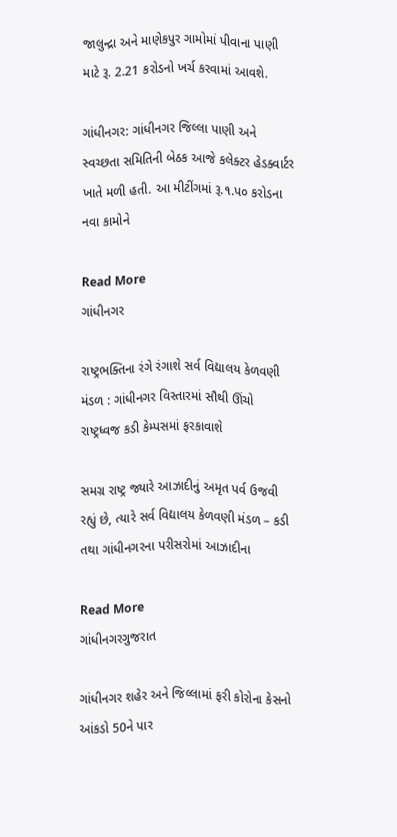જાલુન્દ્રા અને માણેકપુર ગામોમાં પીવાના પાણી માટે રૂ. 2.21 કરોડનો ખર્ચ કરવામાં આવશે.

ગાંધીનગર: ગાંધીનગર જિલ્લા પાણી અને સ્વચ્છતા સમિતિની બેઠક આજે કલેક્ટર હેડક્વાર્ટર ખાતે મળી હતી. આ મીટીંગમાં રૂ.૧.પ૦ કરોડના નવા કામોને

Read More
ગાંધીનગર

રાષ્ટ્રભક્તિના રંગે રંગાશે સર્વ વિદ્યાલય કેળવણી મંડળ : ગાંધીનગર વિસ્તારમાં સૌથી ઊંચો રાષ્ટ્રધ્વજ કડી કેમ્પસમાં ફરકાવાશે

સમગ્ર રાષ્ટ્ર જ્યારે આઝાદીનું અમૃત પર્વ ઉજવી રહ્યું છે, ત્યારે સર્વ વિદ્યાલય કેળવણી મંડળ – કડી તથા ગાંધીનગરના પરીસરોમાં આઝાદીના

Read More
ગાંધીનગરગુજરાત

ગાંધીનગર શહેર અને જિલ્લામાં ફરી કોરોના કેસનો આંકડો 50ને પાર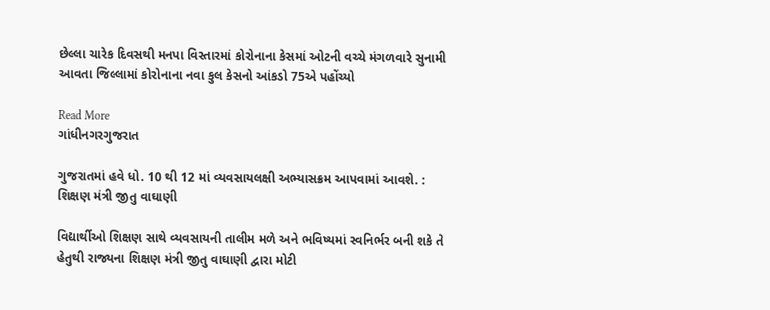છેલ્લા ચારેક દિવસથી મનપા વિસ્તારમાં કોરોનાના કેસમાં ઓટની વચ્ચે મંગળવારે સુનામી આવતા જિલ્લામાં કોરોનાના નવા કુલ કેસનો આંકડો 75એ પહોંચ્યો

Read More
ગાંધીનગરગુજરાત

ગુજરાતમાં હવે ધો. 10 થી 12 માં વ્યવસાયલક્ષી અભ્યાસક્રમ આપવામાં આવશે. : શિક્ષણ મંત્રી જીતુ વાઘાણી

વિદ્યાર્થીઓ શિક્ષણ સાથે વ્યવસાયની તાલીમ મળે અને ભવિષ્યમાં સ્વનિર્ભર બની શકે તે હેતુથી રાજ્યના શિક્ષણ મંત્રી જીતુ વાઘાણી દ્વારા મોટી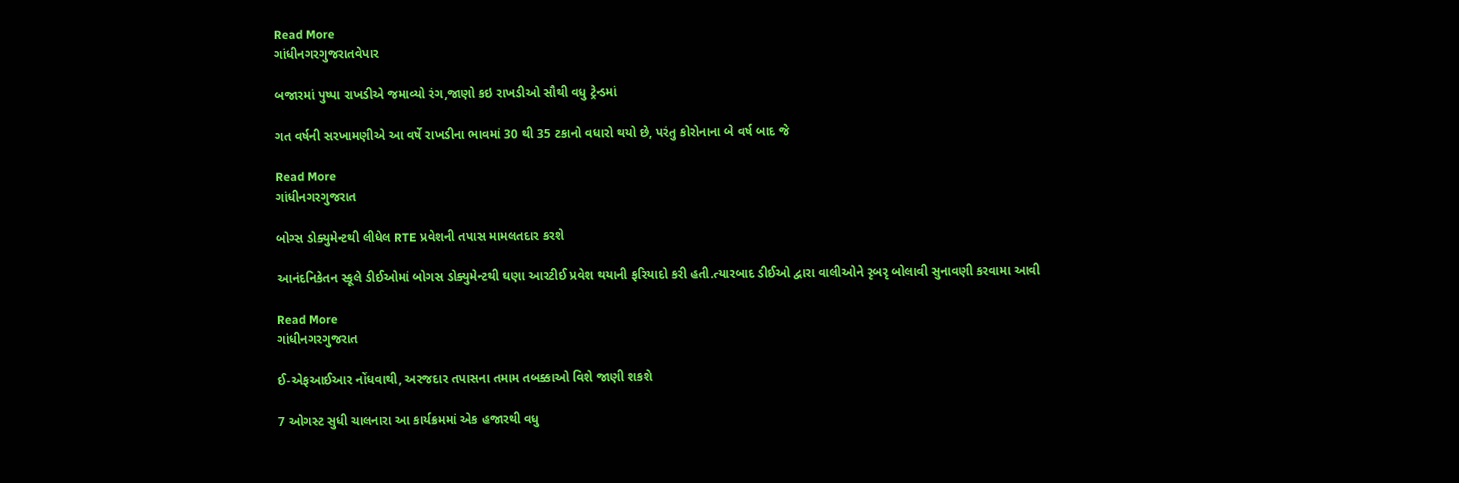Read More
ગાંધીનગરગુજરાતવેપાર

બજારમાં પુષ્પા રાખડીએ જમાવ્યો રંગ,જાણો કઇ રાખડીઓ સૌથી વધુ ટ્રેન્ડમાં

ગત વર્ષની સરખામણીએ આ વર્ષે રાખડીના ભાવમાં 30 થી 35 ટકાનો વધારો થયો છે, પરંતુ કોરોનાના બે વર્ષ બાદ જે

Read More
ગાંધીનગરગુજરાત

બોગ્સ ડોક્યુમેન્ટથી લીધેલ RTE પ્રવેશની તપાસ મામલતદાર કરશે

આનંદનિકેતન સ્કૂલે ડીઈઓમાં બોગસ ડોક્યુમેન્ટથી ઘણા આરટીઈ પ્રવેશ થયાની ફરિયાદો કરી હતી.ત્યારબાદ ડીઈઓ દ્વારા વાલીઓને રૃબરૃ બોલાવી સુનાવણી કરવામા આવી

Read More
ગાંધીનગરગુજરાત

ઈ-એફઆઈઆર નોંધવાથી, અરજદાર તપાસના તમામ તબક્કાઓ વિશે જાણી શકશે

7 ઓગસ્ટ સુધી ચાલનારા આ કાર્યક્રમમાં એક હજારથી વધુ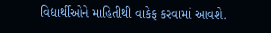વિદ્યાર્થીઓને માહિતીથી વાકેફ કરવામાં આવશે.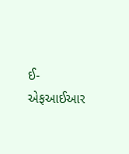ઈ-એફઆઈઆર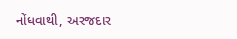નોંધવાથી, અરજદાર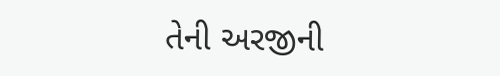તેની અરજીની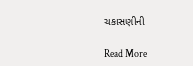ચકાસણીની

Read More